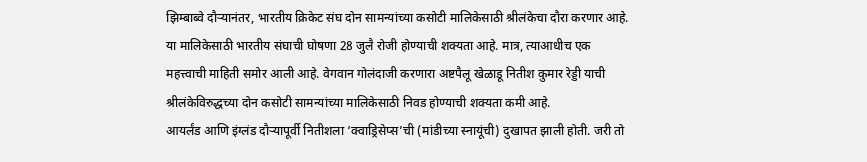झिम्बाब्वे दौऱ्यानंतर, भारतीय क्रिकेट संघ दोन सामन्यांच्या कसोटी मालिकेसाठी श्रीलंकेचा दौरा करणार आहे. या मालिकेसाठी भारतीय संघाची घोषणा 28 जुलै रोजी होण्याची शक्यता आहे. मात्र, त्याआधीच एक महत्त्वाची माहिती समोर आली आहे. वेगवान गोलंदाजी करणारा अष्टपैलू खेळाडू नितीश कुमार रेड्डी याची श्रीलंकेविरुद्धच्या दोन कसोटी सामन्यांच्या मालिकेसाठी निवड होण्याची शक्यता कमी आहे.
आयर्लंड आणि इंग्लंड दौऱ्यापूर्वी नितीशला ‘क्वाड्रिसेप्स’ची (मांडीच्या स्नायूंची) दुखापत झाली होती. जरी तो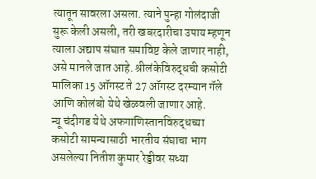त्यातून सावरला असला. त्याने पुन्हा गोलंदाजी सुरू केली असली, तरी खबरदारीचा उपाय म्हणून त्याला अद्याप संघात समाविष्ट केले जाणार नाही, असे मानले जात आहे. श्रीलंकेविरुद्धची कसोटी मालिका 15 ऑगस्ट ते 27 ऑगस्ट दरम्यान गॅले आणि कोलंबो येथे खेळवली जाणार आहे.
न्यू चंदीगड येथे अफगाणिस्तानविरुद्धच्या कसोटी सामन्यासाठी भारतीय संघाचा भाग असलेल्या नितीश कुमार रेड्डीवर सध्या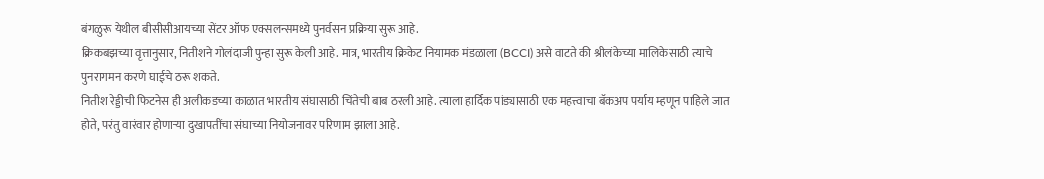बंगळुरू येथील बीसीसीआयच्या सेंटर ऑफ एक्सलन्समध्ये पुनर्वसन प्रक्रिया सुरू आहे.
क्रिकबझच्या वृत्तानुसार, नितीशने गोलंदाजी पुन्हा सुरू केली आहे. मात्र, भारतीय क्रिकेट नियामक मंडळाला (BCCI) असे वाटते की श्रीलंकेच्या मालिकेसाठी त्याचे पुनरागमन करणे घाईचे ठरू शकते.
नितीश रेड्डीची फिटनेस ही अलीकडच्या काळात भारतीय संघासाठी चिंतेची बाब ठरली आहे. त्याला हार्दिक पांड्यासाठी एक महत्त्वाचा बॅकअप पर्याय म्हणून पाहिले जात होते, परंतु वारंवार होणाऱ्या दुखापतींचा संघाच्या नियोजनावर परिणाम झाला आहे.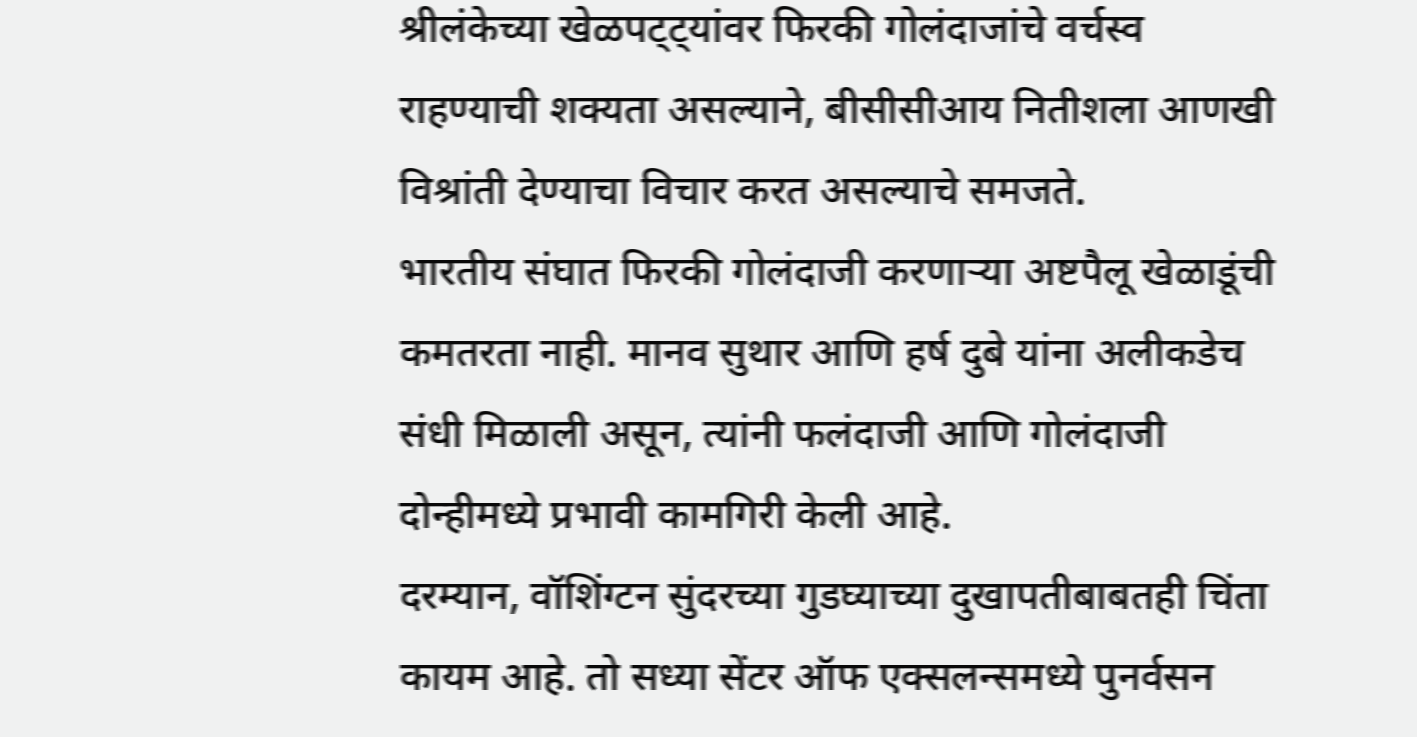श्रीलंकेच्या खेळपट्ट्यांवर फिरकी गोलंदाजांचे वर्चस्व राहण्याची शक्यता असल्याने, बीसीसीआय नितीशला आणखी विश्रांती देण्याचा विचार करत असल्याचे समजते.
भारतीय संघात फिरकी गोलंदाजी करणाऱ्या अष्टपैलू खेळाडूंची कमतरता नाही. मानव सुथार आणि हर्ष दुबे यांना अलीकडेच संधी मिळाली असून, त्यांनी फलंदाजी आणि गोलंदाजी दोन्हीमध्ये प्रभावी कामगिरी केली आहे.
दरम्यान, वॉशिंग्टन सुंदरच्या गुडघ्याच्या दुखापतीबाबतही चिंता कायम आहे. तो सध्या सेंटर ऑफ एक्सलन्समध्ये पुनर्वसन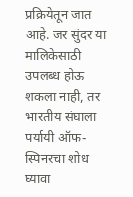प्रक्रियेतून जात आहे. जर सुंदर या मालिकेसाठी उपलब्ध होऊ शकला नाही, तर भारतीय संघाला पर्यायी ऑफ-स्पिनरचा शोध घ्यावा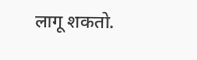लागू शकतो.